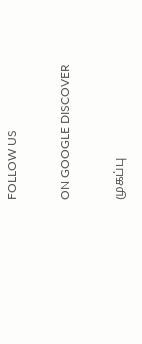FOLLOW US

ON GOOGLE DISCOVER

முகப்பு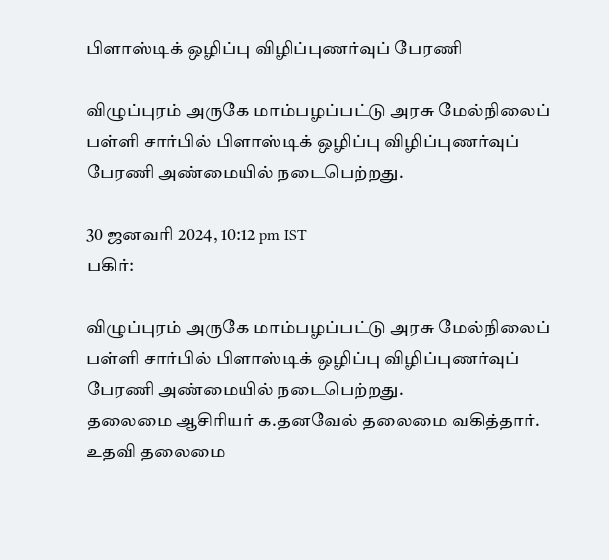பிளாஸ்டிக் ஒழிப்பு விழிப்புணர்வுப் பேரணி

விழுப்புரம் அருகே மாம்பழப்பட்டு அரசு மேல்நிலைப் பள்ளி சார்பில் பிளாஸ்டிக் ஒழிப்பு விழிப்புணர்வுப் பேரணி அண்மையில் நடைபெற்றது.

30 ஜனவரி 2024, 10:12 pm IST
பகிர்:

விழுப்புரம் அருகே மாம்பழப்பட்டு அரசு மேல்நிலைப் பள்ளி சார்பில் பிளாஸ்டிக் ஒழிப்பு விழிப்புணர்வுப் பேரணி அண்மையில் நடைபெற்றது.
தலைமை ஆசிரியர் க.தனவேல் தலைமை வகித்தார். உதவி தலைமை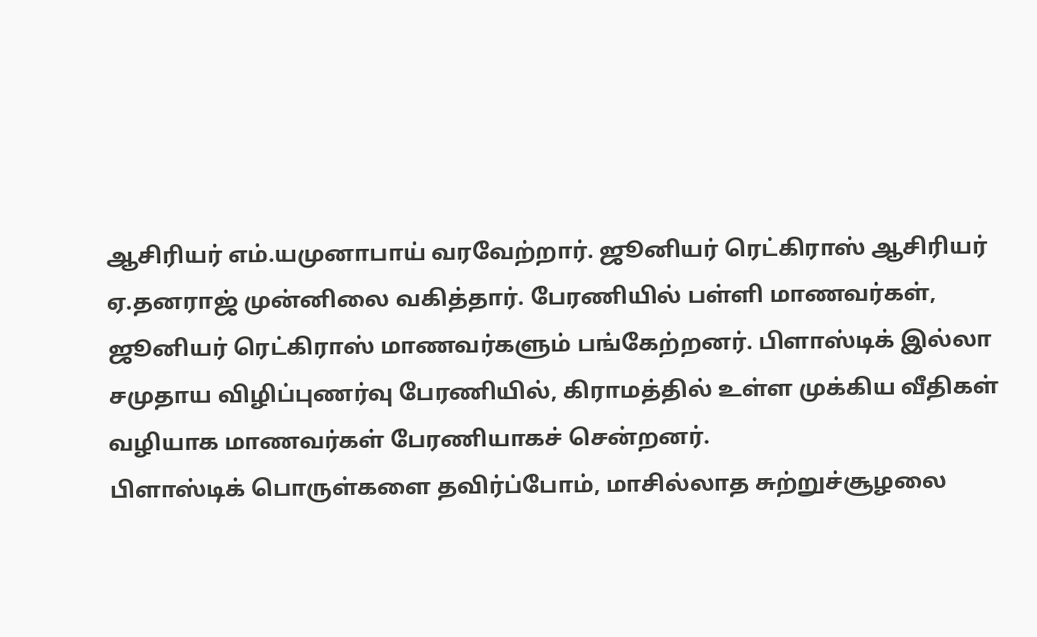ஆசிரியர் எம்.யமுனாபாய் வரவேற்றார். ஜூனியர் ரெட்கிராஸ் ஆசிரியர் ஏ.தனராஜ் முன்னிலை வகித்தார். பேரணியில் பள்ளி மாணவர்கள், ஜூனியர் ரெட்கிராஸ் மாணவர்களும் பங்கேற்றனர். பிளாஸ்டிக் இல்லா சமுதாய விழிப்புணர்வு பேரணியில், கிராமத்தில் உள்ள முக்கிய வீதிகள் வழியாக மாணவர்கள் பேரணியாகச் சென்றனர்.
பிளாஸ்டிக் பொருள்களை தவிர்ப்போம், மாசில்லாத சுற்றுச்சூழலை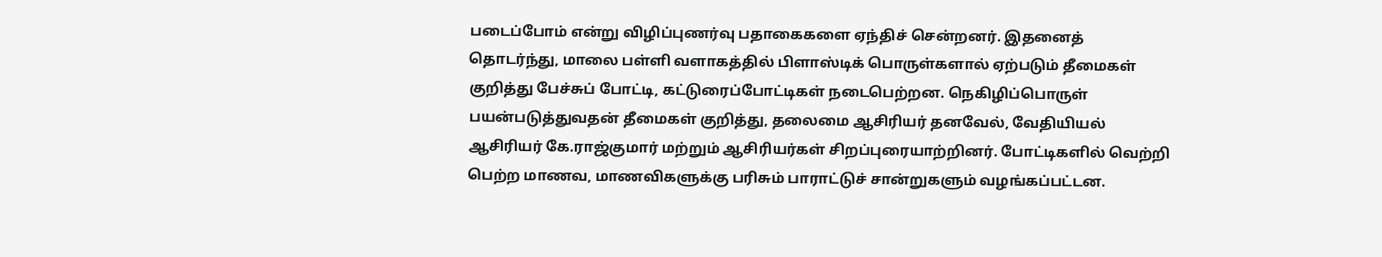படைப்போம் என்று விழிப்புணர்வு பதாகைகளை ஏந்திச் சென்றனர். இதனைத் தொடர்ந்து, மாலை பள்ளி வளாகத்தில் பிளாஸ்டிக் பொருள்களால் ஏற்படும் தீமைகள் குறித்து பேச்சுப் போட்டி, கட்டுரைப்போட்டிகள் நடைபெற்றன. நெகிழிப்பொருள் பயன்படுத்துவதன் தீமைகள் குறித்து, தலைமை ஆசிரியர் தனவேல், வேதியியல் ஆசிரியர் கே.ராஜ்குமார் மற்றும் ஆசிரியர்கள் சிறப்புரையாற்றினர். போட்டிகளில் வெற்றி பெற்ற மாணவ, மாணவிகளுக்கு பரிசும் பாராட்டுச் சான்றுகளும் வழங்கப்பட்டன.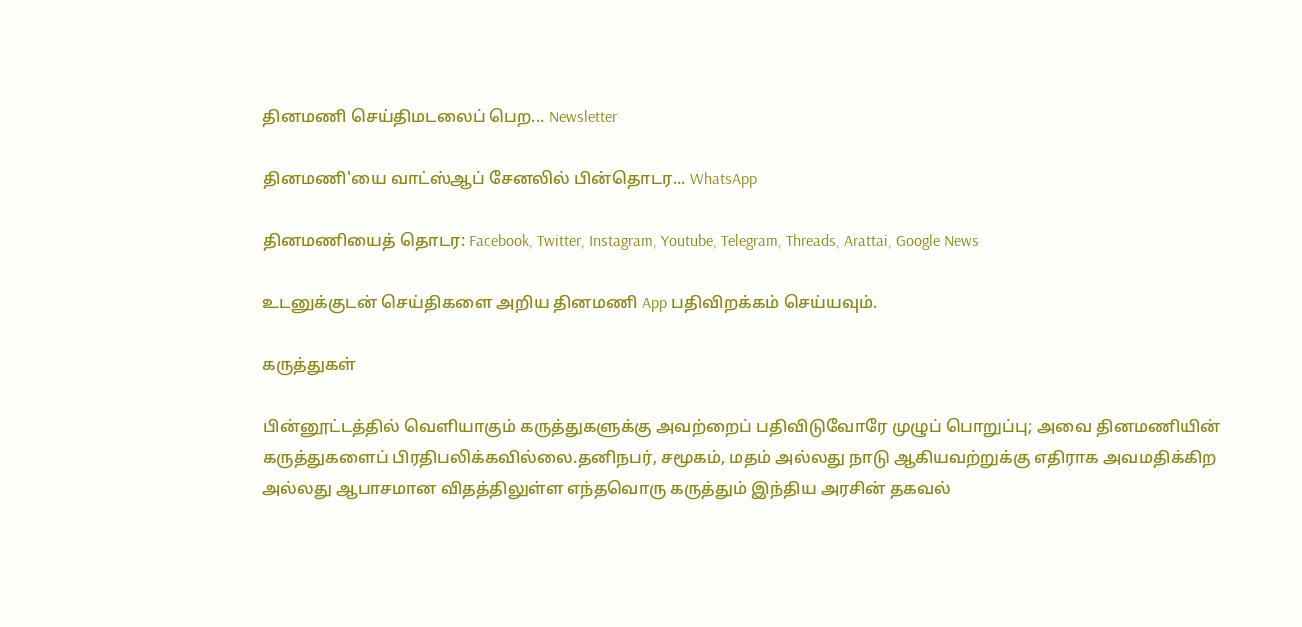தினமணி செய்திமடலைப் பெற... Newsletter

தினமணி'யை வாட்ஸ்ஆப் சேனலில் பின்தொடர... WhatsApp

தினமணியைத் தொடர: Facebook, Twitter, Instagram, Youtube, Telegram, Threads, Arattai, Google News

உடனுக்குடன் செய்திகளை அறிய தினமணி App பதிவிறக்கம் செய்யவும்.

கருத்துகள்

பின்னூட்டத்தில் வெளியாகும் கருத்துகளுக்கு அவற்றைப் பதிவிடுவோரே முழுப் பொறுப்பு; அவை தினமணியின் கருத்துகளைப் பிரதிபலிக்கவில்லை.தனிநபர், சமூகம், மதம் அல்லது நாடு ஆகியவற்றுக்கு எதிராக அவமதிக்கிற அல்லது ஆபாசமான விதத்திலுள்ள எந்தவொரு கருத்தும் இந்திய அரசின் தகவல்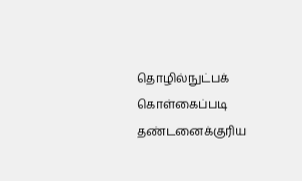தொழில்நுட்பக் கொள்கைப்படி தண்டனைக்குரிய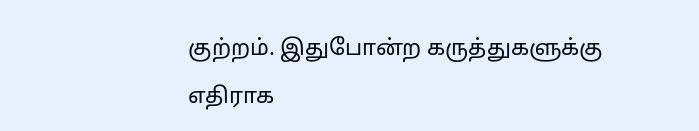குற்றம். இதுபோன்ற கருத்துகளுக்கு எதிராக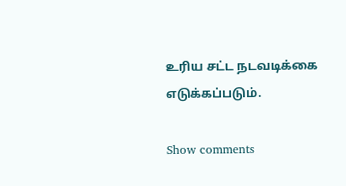உரிய சட்ட நடவடிக்கை எடுக்கப்படும்.

Show comments